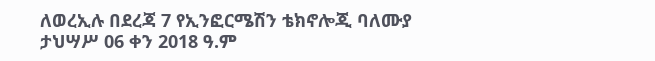ለወረኢሉ በደረጃ 7 የኢንፎርሜሽን ቴክኖሎጂ ባለሙያ
ታህሣሥ 06 ቀን 2018 ዓ.ም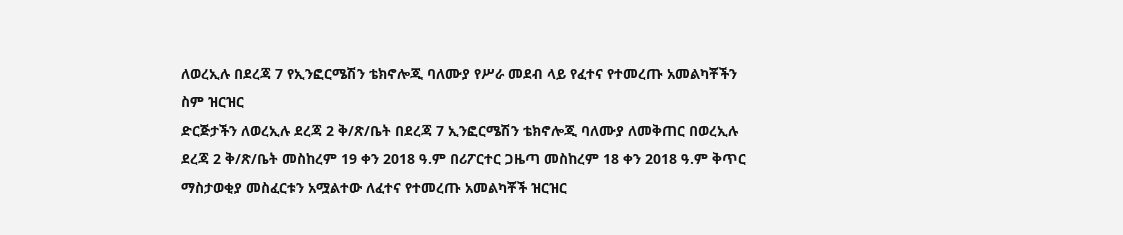ለወረኢሉ በደረጃ 7 የኢንፎርሜሽን ቴክኖሎጂ ባለሙያ የሥራ መደብ ላይ የፈተና የተመረጡ አመልካቾችን ስም ዝርዝር
ድርጅታችን ለወረኢሉ ደረጃ 2 ቅ/ጽ/ቤት በደረጃ 7 ኢንፎርሜሽን ቴክኖሎጂ ባለሙያ ለመቅጠር በወረኢሉ ደረጃ 2 ቅ/ጽ/ቤት መስከረም 19 ቀን 2018 ዓ.ም በሪፖርተር ጋዜጣ መስከረም 18 ቀን 2018 ዓ.ም ቅጥር ማስታወቂያ መስፈርቱን አሟልተው ለፈተና የተመረጡ አመልካቾች ዝርዝር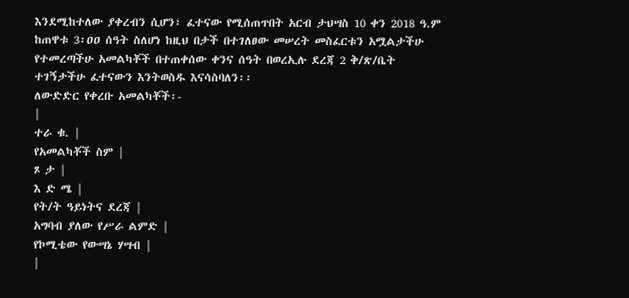እንደሚከተለው ያቀረብን ሲሆን፣ ፈተናው የሚሰጠጥበት አርብ ታህሣስ 10 ቀን 2018 ዓ.ም ከጠዋቱ 3፡ዐዐ ሰዓት ስለሆነ ከዚህ በታች በተገለፀው መሠረት መስፈርቱን አሟልታችሁ የተመረጣችሁ አመልካቾች በተጠቀሰው ቀንና ሰዓት በወረኢሉ ደረጃ 2 ቅ/ጽ/ቤት ተገኝታችሁ ፈተናውን እንትወስዱ እናሳስባለን፡፡
ለውድድር የቀረቡ አመልካቾች፡-
|
ተራ ቁ. |
የአመልካቾች ስም |
ጾ ታ |
እ ድ ሜ |
የት/ት ዓይነትና ደረጃ |
አግባብ ያለው የሥራ ልምድ |
የኮሚቴው የውሣኔ ሃሣብ |
|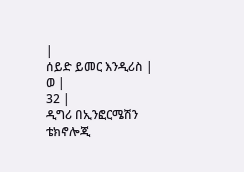|
ሰይድ ይመር እንዲሪስ |
ወ |
32 |
ዲግሪ በኢንፎርሜሽን ቴክኖሎጂ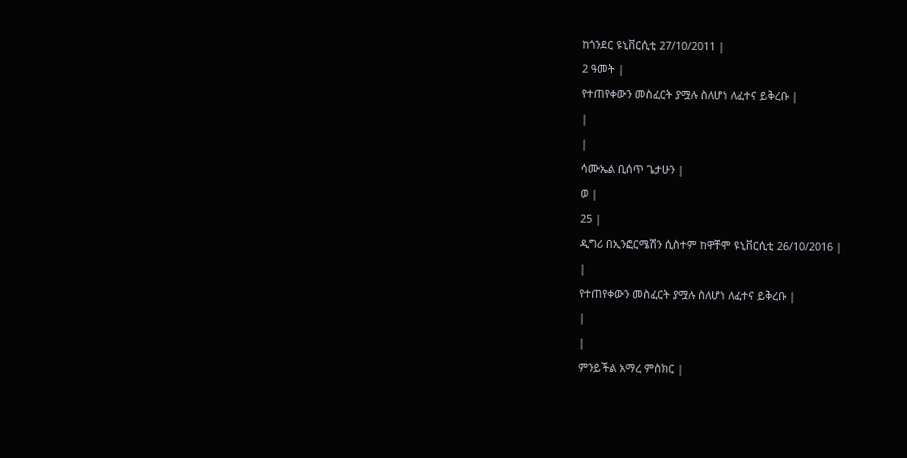ከጎንደር ዩኒቨርሲቲ 27/10/2011 |
2 ዓመት |
የተጠየቀውን መስፈርት ያሟሉ ስለሆነ ለፈተና ይቅረቡ |
|
|
ሳሙኤል ቢሰጥ ጌታሁን |
ወ |
25 |
ዲግሪ በኢንፎርሜሽን ሲስተም ከዋቸሞ ዩኒቨርሲቲ 26/10/2016 |
|
የተጠየቀውን መስፈርት ያሟሉ ስለሆነ ለፈተና ይቅረቡ |
|
|
ምንይችል አማረ ምስክር |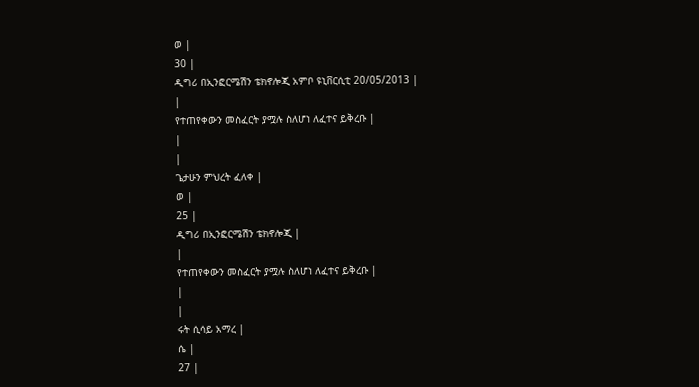ወ |
30 |
ዲግሪ በኢንፎርሜሽን ቴክኖሎጂ አምቦ ዩኒቨርሲቲ 20/05/2013 |
|
የተጠየቀውን መስፈርት ያሟሉ ስለሆነ ለፈተና ይቅረቡ |
|
|
ጌታሁን ምህረት ፈለቀ |
ወ |
25 |
ዲግሪ በኢንፎርሜሽን ቴክኖሎጂ |
|
የተጠየቀውን መስፈርት ያሟሉ ስለሆነ ለፈተና ይቅረቡ |
|
|
ሩት ሲሳይ አማረ |
ሴ |
27 |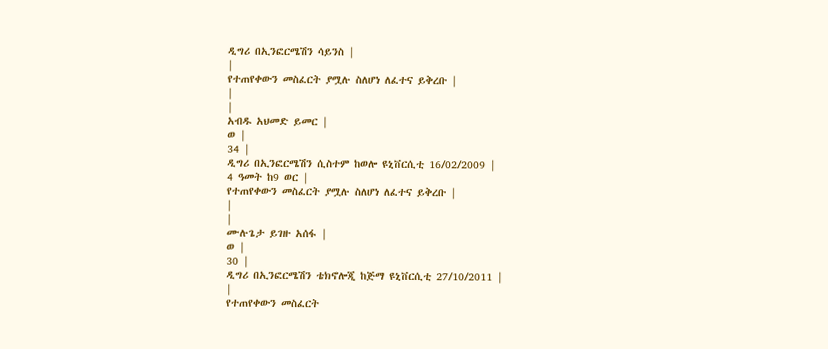ዲግሪ በኢንፎርሜሽን ሳይንስ |
|
የተጠየቀውን መስፈርት ያሟሉ ስለሆነ ለፈተና ይቅረቡ |
|
|
አብዱ አህመድ ይመር |
ወ |
34 |
ዲግሪ በኢንፎርሜሽን ሲስተም ከወሎ ዩኒቨርሲቲ 16/02/2009 |
4 ዓመት ከ9 ወር |
የተጠየቀውን መስፈርት ያሟሉ ስለሆነ ለፈተና ይቅረቡ |
|
|
ሙሉጌታ ይገዙ አሰፋ |
ወ |
30 |
ዲግሪ በኢንፎርሜሽን ቴክኖሎጂ ከጅማ ዩኒቨርሲቲ 27/10/2011 |
|
የተጠየቀውን መስፈርት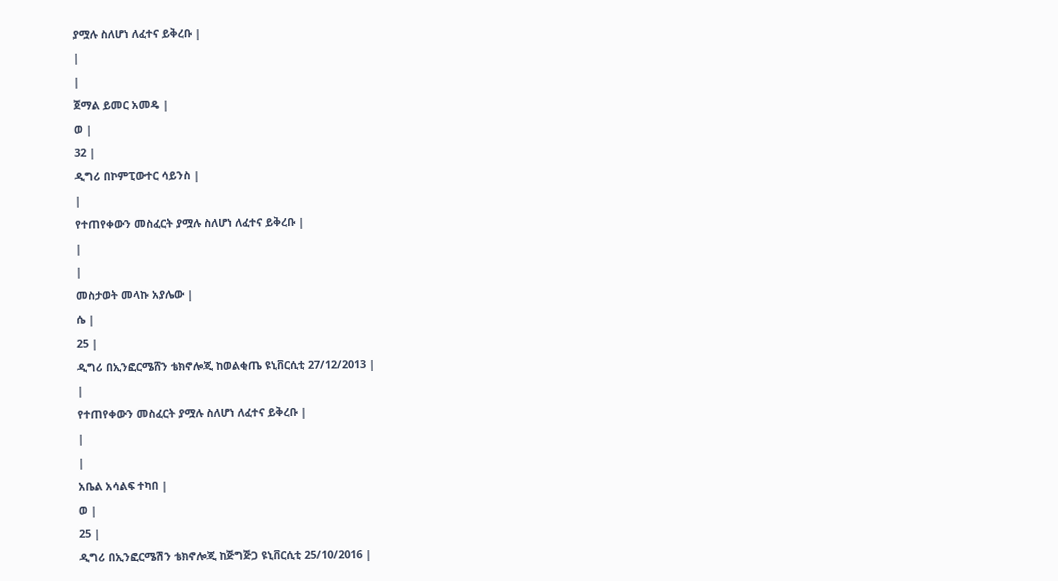ያሟሉ ስለሆነ ለፈተና ይቅረቡ |
|
|
ጀማል ይመር አመዴ |
ወ |
32 |
ዲግሪ በኮምፒውተር ሳይንስ |
|
የተጠየቀውን መስፈርት ያሟሉ ስለሆነ ለፈተና ይቅረቡ |
|
|
መስታወት መላኩ አያሌው |
ሴ |
25 |
ዲግሪ በኢንፎርሜሸን ቴክኖሎጂ ከወልቂጤ ዩኒቨርሲቲ 27/12/2013 |
|
የተጠየቀውን መስፈርት ያሟሉ ስለሆነ ለፈተና ይቅረቡ |
|
|
አቤል አሳልፍ ተካበ |
ወ |
25 |
ዲግሪ በኢንፎርሜሽን ቴክኖሎጂ ከጅግጅጋ ዩኒቨርሲቲ 25/10/2016 |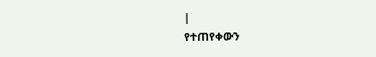|
የተጠየቀውን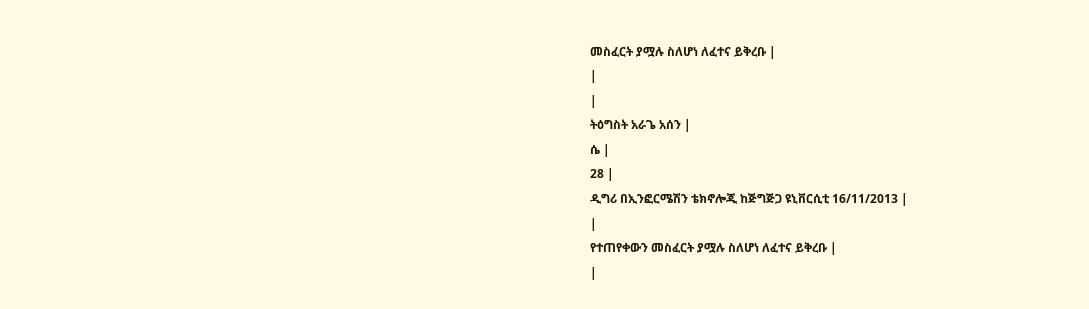መስፈርት ያሟሉ ስለሆነ ለፈተና ይቅረቡ |
|
|
ትዕግስት አራጌ አሰን |
ሴ |
28 |
ዲግሪ በኢንፎርሜሽን ቴክኖሎጂ ከጅግጅጋ ዩኒቨርሲቲ 16/11/2013 |
|
የተጠየቀውን መስፈርት ያሟሉ ስለሆነ ለፈተና ይቅረቡ |
|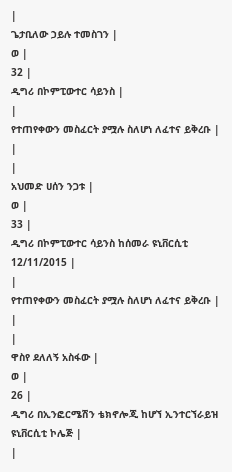|
ጌታቢለው ኃይሉ ተመስገን |
ወ |
32 |
ዲግሪ በኮምፒውተር ሳይንስ |
|
የተጠየቀውን መስፈርት ያሟሉ ስለሆነ ለፈተና ይቅረቡ |
|
|
አህመድ ሀሰን ንጋቱ |
ወ |
33 |
ዲግሪ በኮምፒውተር ሳይንስ ከሰመራ ዩኒቨርሲቲ 12/11/2015 |
|
የተጠየቀውን መስፈርት ያሟሉ ስለሆነ ለፈተና ይቅረቡ |
|
|
ዋስየ ደለለኝ አስፋው |
ወ |
26 |
ዲግሪ በኢንፎርሜሽን ቴክኖሎጂ ከሆኘ ኢንተርኘራይዝ ዩኒቨርሲቲ ኮሌጅ |
|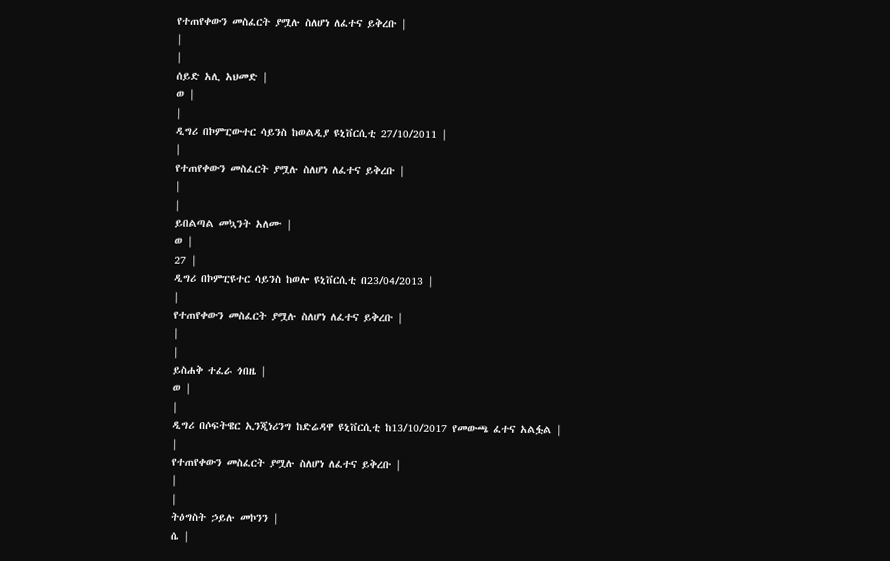የተጠየቀውን መስፈርት ያሟሉ ስለሆነ ለፈተና ይቅረቡ |
|
|
ሰይድ አሊ አህመድ |
ወ |
|
ዲግሪ በኮምፒውተር ሳይንስ ከወልዲያ ዩኒቨርሲቲ 27/10/2011 |
|
የተጠየቀውን መስፈርት ያሟሉ ስለሆነ ለፈተና ይቅረቡ |
|
|
ይበልጣል መኳንት አለሙ |
ወ |
27 |
ዲግሪ በኮምፒዩተር ሳይንስ ከወሎ ዩኒቨርሲቲ በ23/04/2013 |
|
የተጠየቀውን መስፈርት ያሟሉ ስለሆነ ለፈተና ይቅረቡ |
|
|
ይስሐቅ ተፈራ ጎበዜ |
ወ |
|
ዲግሪ በሶፍትዌር ኢንጂነሪንግ ከድሬዳዋ ዩኒቨርሲቲ ከ13/10/2017 የመውጫ ፈተና አልፏል |
|
የተጠየቀውን መስፈርት ያሟሉ ስለሆነ ለፈተና ይቅረቡ |
|
|
ትዕግስት ኃይሉ መኮንን |
ሴ |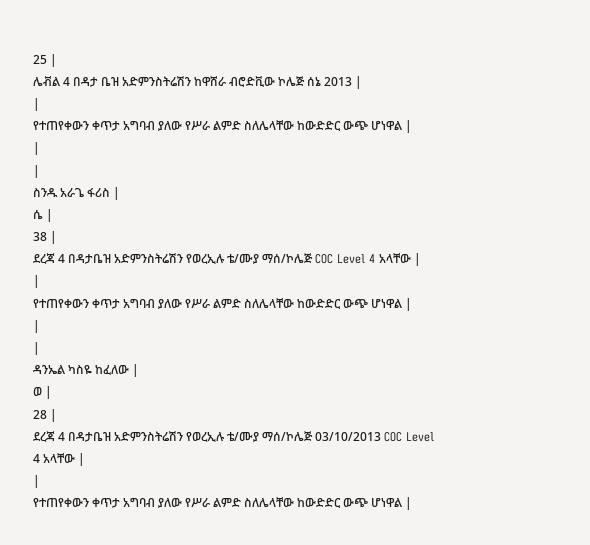25 |
ሌቭል 4 በዳታ ቤዝ አድምንስትሬሽን ከዋሸራ ብሮድቪው ኮሌጅ ሰኔ 2013 |
|
የተጠየቀውን ቀጥታ አግባብ ያለው የሥራ ልምድ ስለሌላቸው ከውድድር ውጭ ሆነዋል |
|
|
ስንዱ አራጌ ፋሪስ |
ሴ |
38 |
ደረጃ 4 በዳታቤዝ አድምንስትሬሽን የወረኢሉ ቴ/ሙያ ማሰ/ኮሌጅ COC Level 4 አላቸው |
|
የተጠየቀውን ቀጥታ አግባብ ያለው የሥራ ልምድ ስለሌላቸው ከውድድር ውጭ ሆነዋል |
|
|
ዳንኤል ካስዬ ከፈለው |
ወ |
28 |
ደረጃ 4 በዳታቤዝ አድምንስትሬሽን የወረኢሉ ቴ/ሙያ ማሰ/ኮሌጅ 03/10/2013 COC Level 4 አላቸው |
|
የተጠየቀውን ቀጥታ አግባብ ያለው የሥራ ልምድ ስለሌላቸው ከውድድር ውጭ ሆነዋል |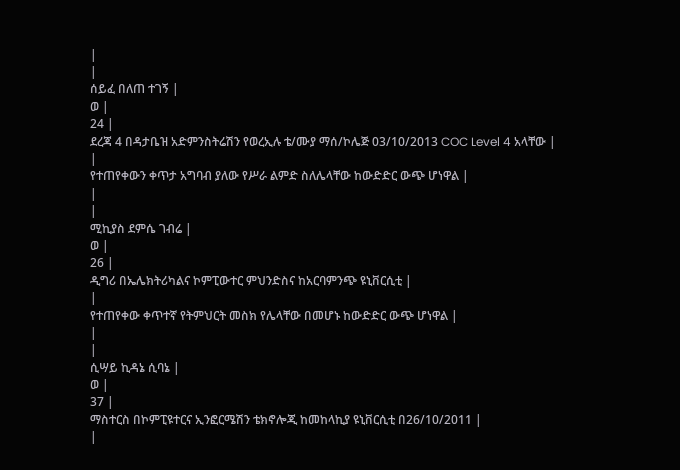|
|
ሰይፈ በለጠ ተገኝ |
ወ |
24 |
ደረጃ 4 በዳታቤዝ አድምንስትሬሽን የወረኢሉ ቴ/ሙያ ማሰ/ኮሌጅ 03/10/2013 COC Level 4 አላቸው |
|
የተጠየቀውን ቀጥታ አግባብ ያለው የሥራ ልምድ ስለሌላቸው ከውድድር ውጭ ሆነዋል |
|
|
ሚኪያስ ደምሴ ገብሬ |
ወ |
26 |
ዲግሪ በኤሌክትሪካልና ኮምፒውተር ምህንድስና ከአርባምንጭ ዩኒቨርሲቲ |
|
የተጠየቀው ቀጥተኛ የትምህርት መስክ የሌላቸው በመሆኑ ከውድድር ውጭ ሆነዋል |
|
|
ሲሣይ ኪዳኔ ሲባኔ |
ወ |
37 |
ማስተርስ በኮምፒዩተርና ኢንፎርሜሽን ቴክኖሎጂ ከመከላኪያ ዩኒቨርሲቲ በ26/10/2011 |
|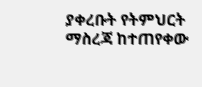ያቀረቡት የትምህርት ማስረጃ ከተጠየቀው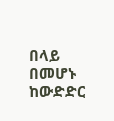በላይ በመሆኑ ከውድድር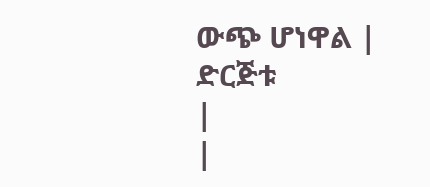ውጭ ሆነዋል |
ድርጅቱ
|
|